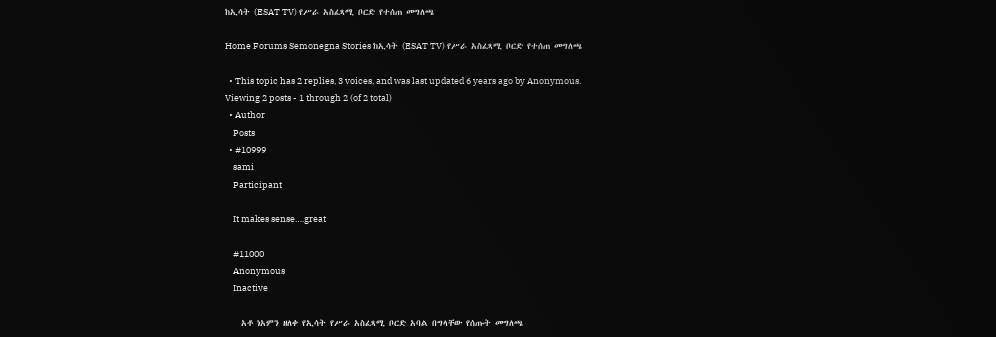ከኢሳት (ESAT TV) የሥራ አስፈጻሚ ቦርድ የተሰጠ መግለጫ

Home Forums Semonegna Stories ከኢሳት (ESAT TV) የሥራ አስፈጻሚ ቦርድ የተሰጠ መግለጫ

  • This topic has 2 replies, 3 voices, and was last updated 6 years ago by Anonymous.
Viewing 2 posts - 1 through 2 (of 2 total)
  • Author
    Posts
  • #10999
    sami
    Participant

    It makes sense….great

    #11000
    Anonymous
    Inactive

    አቶ ነአምን ዘለቀ የኢሳት የሥራ አስፈጻሚ ቦርድ አባል በግላቸው የሰጡት መግለጫ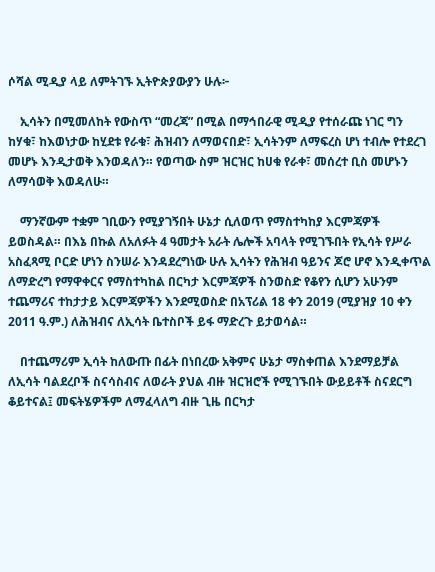ሶሻል ሚዲያ ላይ ለምትገኙ ኢትዮጵያውያን ሁሉ፦

    ኢሳትን በሚመለከት የውስጥ “መረጃ” በሚል በማኅበራዊ ሚዲያ የተሰራጩ ነገር ግን ከሃቁ፣ ከእወነታው ከሂደቱ የራቁ፣ ሕዝብን ለማወናበድ፣ ኢሳትንም ለማፍረስ ሆነ ተብሎ የተደረገ መሆኑ እንዲታወቅ እንወዳለን። የወጣው ስም ዝርዝር ከሀቁ የራቀ፣ መሰረተ ቢስ መሆኑን ለማሳወቅ እወዳለሁ።

    ማንኛውም ተቋም ገቢውን የሚያገኝበት ሁኔታ ሲለወጥ የማስተካከያ እርምጃዎች ይወስዳል። በእኔ በኩል ለአለፉት 4 ዓመታት አራት ሌሎች አባላት የሚገኙበት የኢሳት የሥራ አስፈጻሚ ቦርድ ሆነን ስንሠራ እንዳደረግነው ሁሉ ኢሳትን የሕዝብ ዓይንና ጆሮ ሆኖ እንዲቀጥል ለማድረግ የማዋቀርና የማስተካከል በርካታ እርምጃዎች ስንወስድ የቆየን ሲሆን አሁንም ተጨማሪና ተከታታይ እርምጃዎችን እንደሚወስድ በአፕሪል 18 ቀን 2019 (ሚያዝያ 10 ቀን 2011 ዓ.ም.) ለሕዝብና ለኢሳት ቤተስቦች ይፋ ማድረጉ ይታወሳል።

    በተጨማሪም ኢሳት ከለውጡ በፊት በነበረው አቅምና ሁኔታ ማስቀጠል እንደማይቻል ለኢሳት ባልደረቦች ስናሳስብና ለወራት ያህል ብዙ ዝርዝሮች የሚገኙበት ውይይቶች ስናደርግ ቆይተናል፤ መፍትሄዎችም ለማፈላለግ ብዙ ጊዜ በርካታ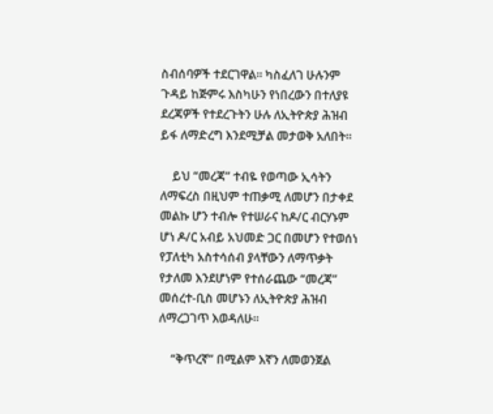ስብሰባዎች ተደርገዋል። ካስፈለገ ሁሉንም ጉዳይ ከጅምሩ እስካሁን የነበረውን በተለያዩ ደረጃዎች የተደረጉትን ሁሉ ለኢትዮጵያ ሕዝብ ይፋ ለማድረግ እንደሚቻል መታወቅ አለበት።

    ይህ “መረጃ” ተብዬ የወጣው ኢሳትን ለማፍረስ በዚህም ተጠቃሚ ለመሆን በታቀደ መልኩ ሆን ተብሎ የተሠራና ከዶ/ር ብርሃኑም ሆነ ዶ/ር አብይ አህመድ ጋር በመሆን የተወሰነ የፓለቲካ አስተሳሰብ ያላቸውን ለማጥቃት የታለመ እንደሆነም የተሰራጨው “መረጃ” መሰረተ-ቢስ መሆኑን ለኢትዮጵያ ሕዝብ ለማረጋገጥ እወዳለሁ።

    “ቅጥረኛ” በሚልም እኛን ለመወንጀል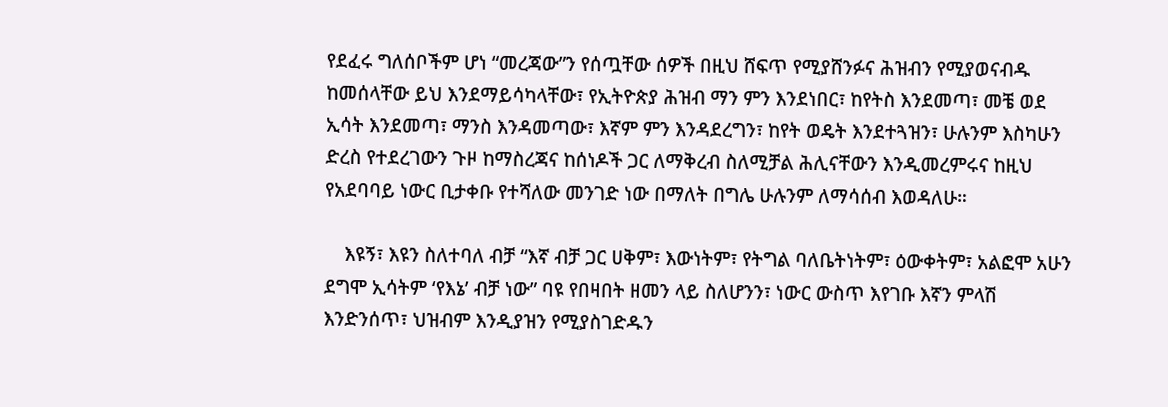የደፈሩ ግለሰቦችም ሆነ “መረጃው”ን የሰጧቸው ሰዎች በዚህ ሸፍጥ የሚያሸንፉና ሕዝብን የሚያወናብዱ ከመሰላቸው ይህ እንደማይሳካላቸው፣ የኢትዮጵያ ሕዝብ ማን ምን እንደነበር፣ ከየትስ እንደመጣ፣ መቼ ወደ ኢሳት እንደመጣ፣ ማንስ እንዳመጣው፣ እኛም ምን እንዳደረግን፣ ከየት ወዴት እንደተጓዝን፣ ሁሉንም እስካሁን ድረስ የተደረገውን ጉዞ ከማስረጃና ከሰነዶች ጋር ለማቅረብ ስለሚቻል ሕሊናቸውን እንዲመረምሩና ከዚህ የአደባባይ ነውር ቢታቀቡ የተሻለው መንገድ ነው በማለት በግሌ ሁሉንም ለማሳሰብ እወዳለሁ።

    እዩኝ፣ እዩን ስለተባለ ብቻ “እኛ ብቻ ጋር ሀቅም፣ እውነትም፣ የትግል ባለቤትነትም፣ ዕውቀትም፣ አልፎሞ አሁን ደግሞ ኢሳትም ‘የእኔ’ ብቻ ነው” ባዩ የበዛበት ዘመን ላይ ስለሆንን፣ ነውር ውስጥ እየገቡ እኛን ምላሽ እንድንሰጥ፣ ህዝብም እንዲያዝን የሚያስገድዱን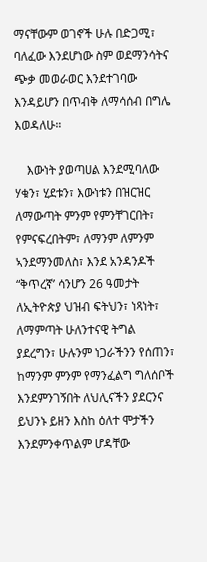ማናቸውም ወገኖች ሁሉ በድጋሚ፣ ባለፈው እንደሆነው ስም ወደማንሳትና ጭቃ መወራወር እንደተገባው እንዳይሆን በጥብቅ ለማሳሰብ በግሌ እወዳለሁ።

    እውነት ያወጣሀል እንደሚባለው ሃቁን፣ ሂደቱን፣ እውነቱን በዝርዝር ለማውጣት ምንም የምንቸገርበት፣ የምናፍረበትም፣ ለማንም ለምንም ኣንደማንመለስ፣ እንደ አንዳንዶች “ቅጥረኛ’ ሳንሆን 26 ዓመታት ለኢትዮጵያ ህዝብ ፍትህን፣ ነጻነት፣ ለማምጣት ሁለንተናዊ ትግል ያደረግን፣ ሁሉንም ነጋራችንን የሰጠን፣ ከማንም ምንም የማንፈልግ ግለሰቦች እንደምንገኝበት ለህሊናችን ያደርንና ይህንኑ ይዘን እስከ ዕለተ ሞታችን እንደምንቀጥልም ሆዳቸው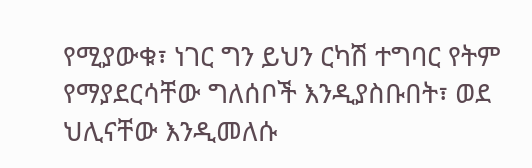የሚያውቁ፣ ነገር ግን ይህን ርካሽ ተግባር የትም የማያደርሳቸው ግለሰቦች እንዲያስቡበት፣ ወደ ህሊናቸው እንዲመለሱ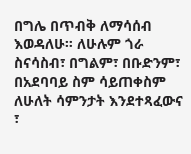በግሌ በጥብቅ ለማሳሰብ እወዳለሁ። ለሁሉም ጎራ ስናሳስብ፣ በግልም፣ በቡድንም፣ በአደባባይ ስም ሳይጠቀስም ለሁለት ሳምንታት እንደተጻፈውና ፣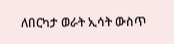ለበርካታ ወራት ኢሳት ውስጥ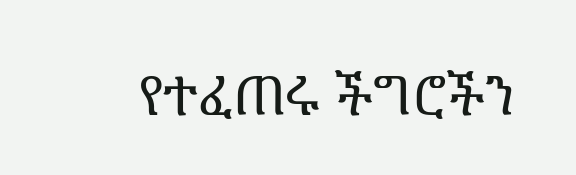የተፈጠሩ ችግሮችን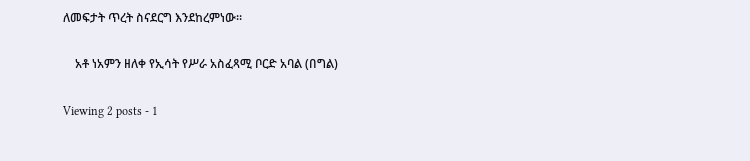ለመፍታት ጥረት ስናደርግ እንደከረምነው።

    አቶ ነአምን ዘለቀ የኢሳት የሥራ አስፈጻሚ ቦርድ አባል (በግል)

Viewing 2 posts - 1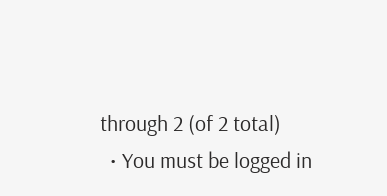through 2 (of 2 total)
  • You must be logged in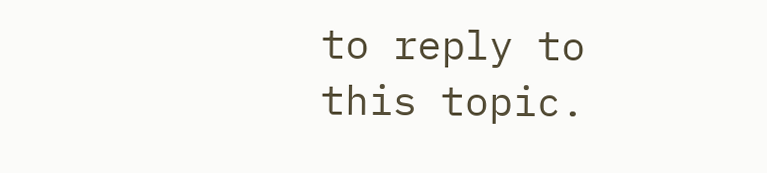to reply to this topic.